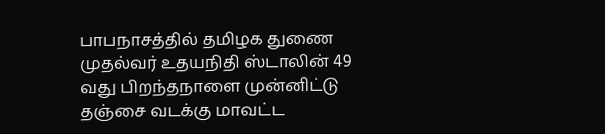பாபநாசத்தில் தமிழக துணை முதல்வர் உதயநிதி ஸ்டாலின் 49 வது பிறந்தநாளை முன்னிட்டு தஞ்சை வடக்கு மாவட்ட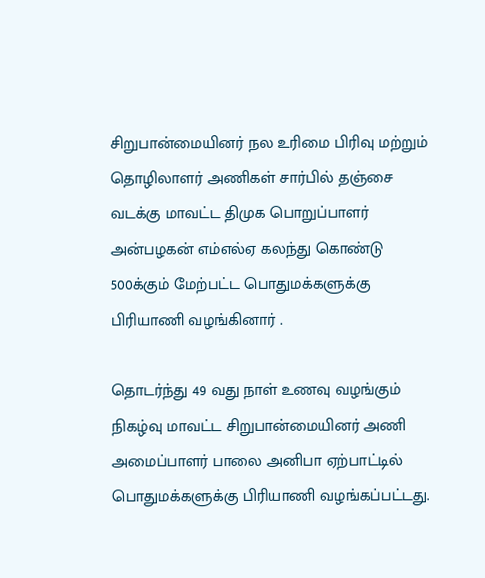சிறுபான்மையினர் நல உரிமை பிரிவு மற்றும் தொழிலாளர் அணிகள் சார்பில் தஞ்சை வடக்கு மாவட்ட திமுக பொறுப்பாளர் அன்பழகன் எம்எல்ஏ கலந்து கொண்டு 500க்கும் மேற்பட்ட பொதுமக்களுக்கு பிரியாணி வழங்கினார் .

தொடர்ந்து 49 வது நாள் உணவு வழங்கும் நிகழ்வு மாவட்ட சிறுபான்மையினர் அணி அமைப்பாளர் பாலை அனிபா ஏற்பாட்டில் பொதுமக்களுக்கு பிரியாணி வழங்கப்பட்டது.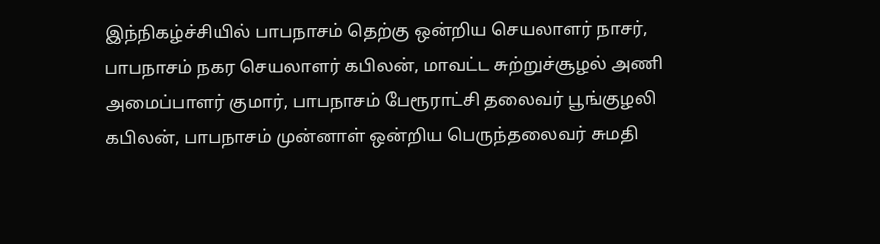இந்நிகழ்ச்சியில் பாபநாசம் தெற்கு ஒன்றிய செயலாளர் நாசர், பாபநாசம் நகர செயலாளர் கபிலன், மாவட்ட சுற்றுச்சூழல் அணி அமைப்பாளர் குமார், பாபநாசம் பேரூராட்சி தலைவர் பூங்குழலி கபிலன், பாபநாசம் முன்னாள் ஒன்றிய பெருந்தலைவர் சுமதி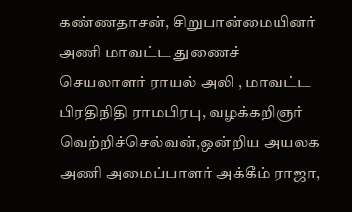கண்ணதாசன், சிறுபான்மையினர் அணி மாவட்ட துணைச் செயலாளர் ராயல் அலி , மாவட்ட பிரதிநிதி ராமபிரபு, வழக்கறிஞர் வெற்றிச்செல்வன்,ஒன்றிய அயலக அணி அமைப்பாளர் அக்கீம் ராஜா,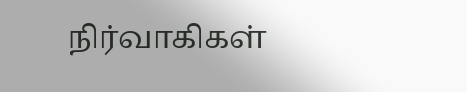நிர்வாகிகள்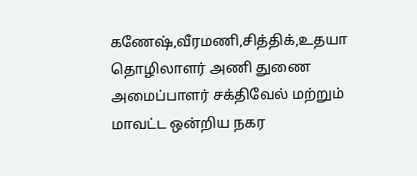கணேஷ்,வீரமணி,சித்திக்,உதயா தொழிலாளர் அணி துணை அமைப்பாளர் சக்திவேல் மற்றும் மாவட்ட ஒன்றிய நகர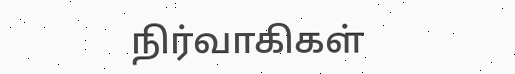நிர்வாகிகள்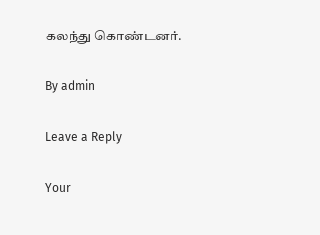கலந்து கொண்டனர்.

By admin

Leave a Reply

Your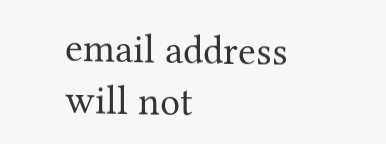email address will not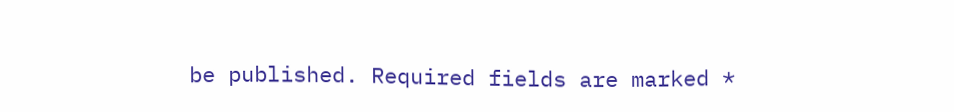be published. Required fields are marked *